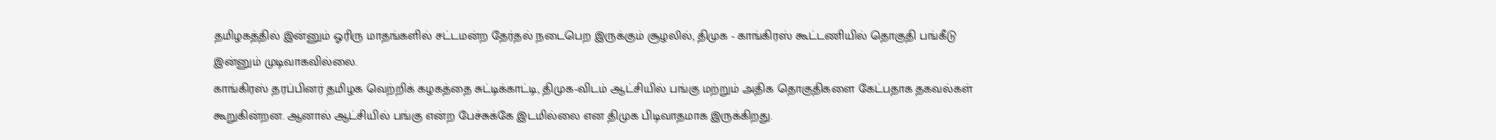தமிழகத்தில் இன்னும் ஓரிரு மாதங்களில் சட்டமன்ற தேர்தல் நடைபெற இருக்கும் சூழலில், திமுக - காங்கிரஸ் கூட்டணியில் தொகுதி பங்கீடு இன்னும் முடிவாகவில்லை.
காங்கிரஸ் தரப்பினர் தமிழக வெற்றிக் கழகத்தை சுட்டிக்காட்டி, திமுக-விடம் ஆட்சியில் பங்கு மற்றும் அதிக தொகுதிகளை கேட்பதாக தகவல்கள் கூறுகின்றன. ஆனால் ஆட்சியில் பங்கு என்ற பேச்சுக்கே இடமில்லை என திமுக பிடிவாதமாக இருக்கிறது.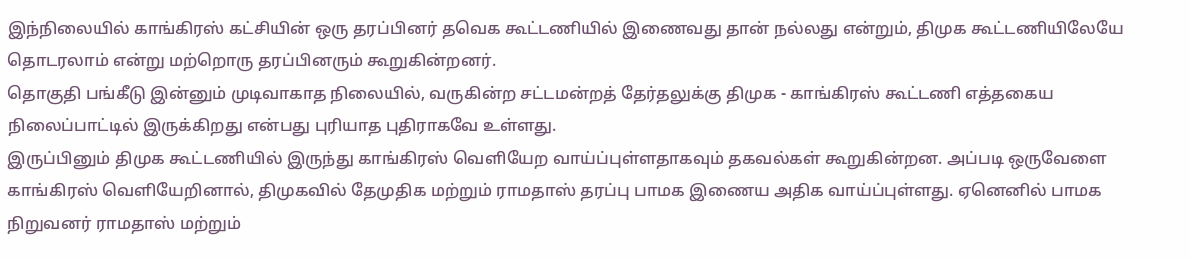இந்நிலையில் காங்கிரஸ் கட்சியின் ஒரு தரப்பினர் தவெக கூட்டணியில் இணைவது தான் நல்லது என்றும், திமுக கூட்டணியிலேயே தொடரலாம் என்று மற்றொரு தரப்பினரும் கூறுகின்றனர்.
தொகுதி பங்கீடு இன்னும் முடிவாகாத நிலையில், வருகின்ற சட்டமன்றத் தேர்தலுக்கு திமுக - காங்கிரஸ் கூட்டணி எத்தகைய நிலைப்பாட்டில் இருக்கிறது என்பது புரியாத புதிராகவே உள்ளது.
இருப்பினும் திமுக கூட்டணியில் இருந்து காங்கிரஸ் வெளியேற வாய்ப்புள்ளதாகவும் தகவல்கள் கூறுகின்றன. அப்படி ஒருவேளை காங்கிரஸ் வெளியேறினால், திமுகவில் தேமுதிக மற்றும் ராமதாஸ் தரப்பு பாமக இணைய அதிக வாய்ப்புள்ளது. ஏனெனில் பாமக நிறுவனர் ராமதாஸ் மற்றும்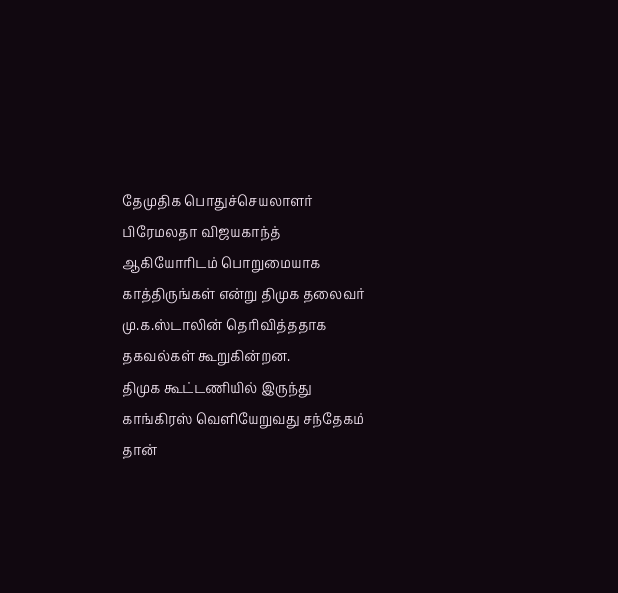தேமுதிக பொதுச்செயலாளர் பிரேமலதா விஜயகாந்த் ஆகியோரிடம் பொறுமையாக காத்திருங்கள் என்று திமுக தலைவர் மு.க.ஸ்டாலின் தெரிவித்ததாக தகவல்கள் கூறுகின்றன.
திமுக கூட்டணியில் இருந்து காங்கிரஸ் வெளியேறுவது சந்தேகம் தான்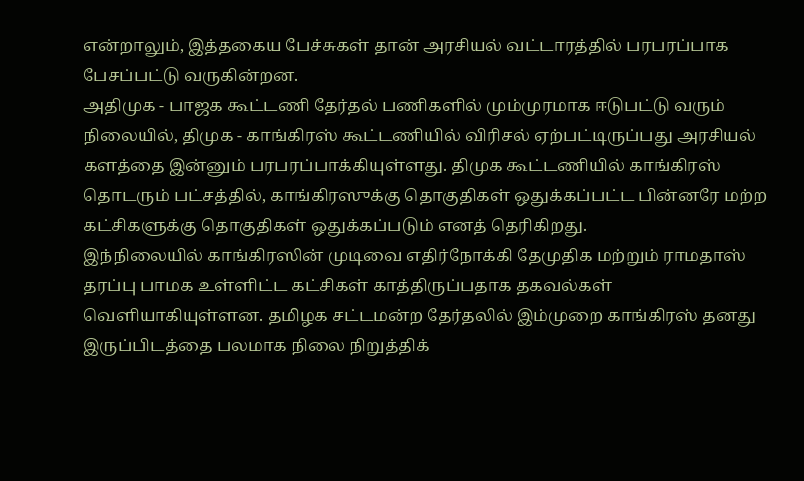என்றாலும், இத்தகைய பேச்சுகள் தான் அரசியல் வட்டாரத்தில் பரபரப்பாக பேசப்பட்டு வருகின்றன.
அதிமுக - பாஜக கூட்டணி தேர்தல் பணிகளில் மும்முரமாக ஈடுபட்டு வரும் நிலையில், திமுக - காங்கிரஸ் கூட்டணியில் விரிசல் ஏற்பட்டிருப்பது அரசியல் களத்தை இன்னும் பரபரப்பாக்கியுள்ளது. திமுக கூட்டணியில் காங்கிரஸ் தொடரும் பட்சத்தில், காங்கிரஸுக்கு தொகுதிகள் ஒதுக்கப்பட்ட பின்னரே மற்ற கட்சிகளுக்கு தொகுதிகள் ஒதுக்கப்படும் எனத் தெரிகிறது.
இந்நிலையில் காங்கிரஸின் முடிவை எதிர்நோக்கி தேமுதிக மற்றும் ராமதாஸ் தரப்பு பாமக உள்ளிட்ட கட்சிகள் காத்திருப்பதாக தகவல்கள் வெளியாகியுள்ளன. தமிழக சட்டமன்ற தேர்தலில் இம்முறை காங்கிரஸ் தனது இருப்பிடத்தை பலமாக நிலை நிறுத்திக்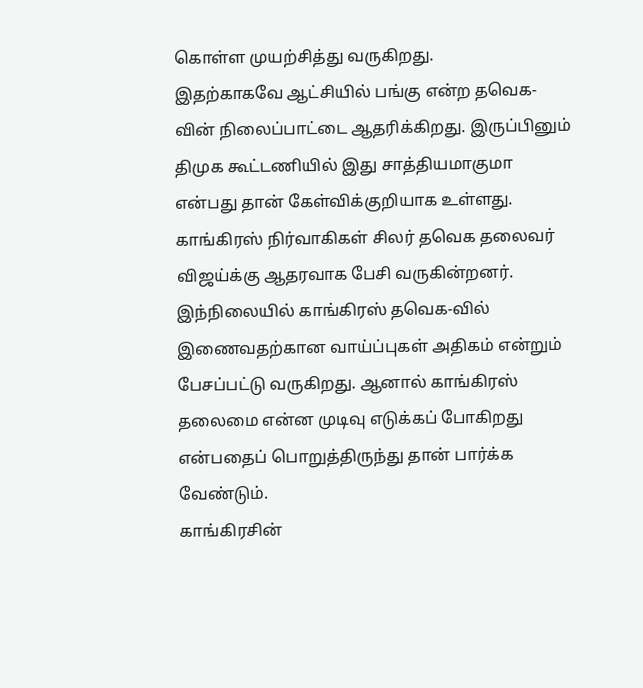கொள்ள முயற்சித்து வருகிறது.
இதற்காகவே ஆட்சியில் பங்கு என்ற தவெக-வின் நிலைப்பாட்டை ஆதரிக்கிறது. இருப்பினும் திமுக கூட்டணியில் இது சாத்தியமாகுமா என்பது தான் கேள்விக்குறியாக உள்ளது.
காங்கிரஸ் நிர்வாகிகள் சிலர் தவெக தலைவர் விஜய்க்கு ஆதரவாக பேசி வருகின்றனர். இந்நிலையில் காங்கிரஸ் தவெக-வில் இணைவதற்கான வாய்ப்புகள் அதிகம் என்றும் பேசப்பட்டு வருகிறது. ஆனால் காங்கிரஸ் தலைமை என்ன முடிவு எடுக்கப் போகிறது என்பதைப் பொறுத்திருந்து தான் பார்க்க வேண்டும்.
காங்கிரசின்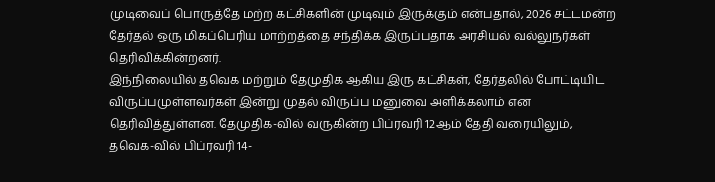முடிவைப் பொருத்தே மற்ற கட்சிகளின் முடிவும் இருக்கும் என்பதால், 2026 சட்டமன்ற தேர்தல் ஒரு மிகப்பெரிய மாற்றத்தை சந்திக்க இருப்பதாக அரசியல் வல்லுநர்கள் தெரிவிக்கின்றனர்.
இந்நிலையில் தவெக மற்றும் தேமுதிக ஆகிய இரு கட்சிகள், தேர்தலில் போட்டியிட விருப்பமுள்ளவர்கள் இன்று முதல் விருப்ப மனுவை அளிக்கலாம் என தெரிவித்துள்ளன. தேமுதிக-வில் வருகின்ற பிப்ரவரி 12ஆம் தேதி வரையிலும், தவெக-வில் பிப்ரவரி 14-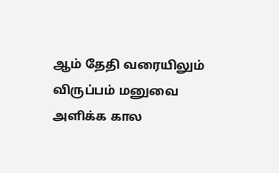ஆம் தேதி வரையிலும் விருப்பம் மனுவை அளிக்க கால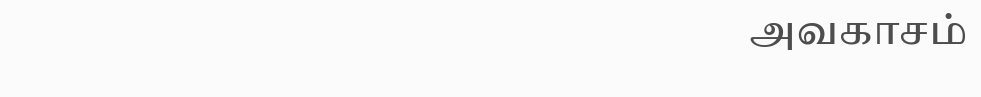அவகாசம்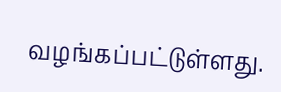வழங்கப்பட்டுள்ளது.